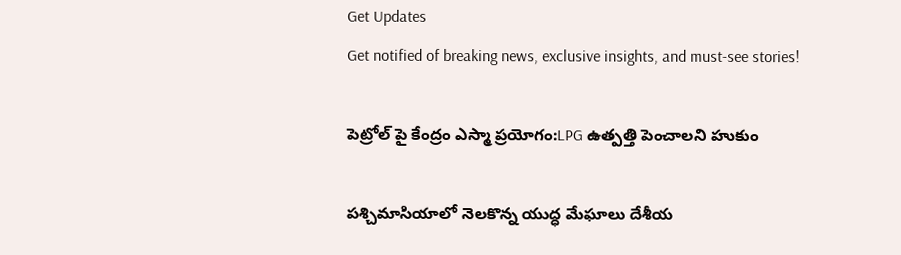Get Updates
Get notified of breaking news, exclusive insights, and must-see stories!

పెట్రోల్ పై కేంద్రం ఎస్మా ప్రయోగం:LPG ఉత్పత్తి పెంచాలని హుకుం

పశ్చిమాసియాలో నెలకొన్న యుద్ధ మేఘాలు దేశీయ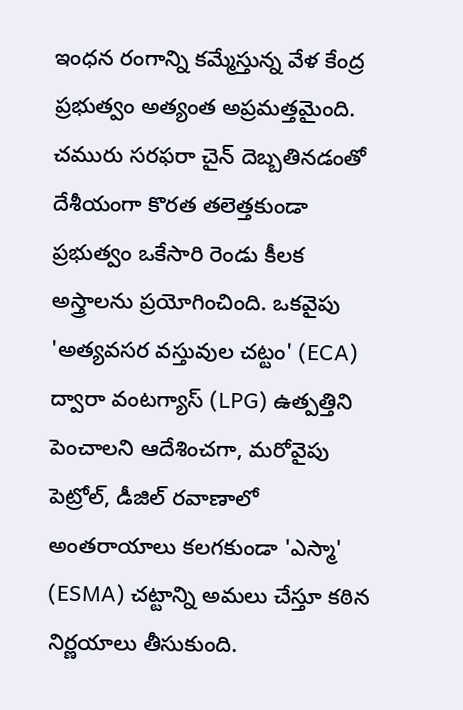ఇంధన రంగాన్ని కమ్మేస్తున్న వేళ కేంద్ర ప్రభుత్వం అత్యంత అప్రమత్తమైంది. చమురు సరఫరా చైన్ దెబ్బతినడంతో దేశీయంగా కొరత తలెత్తకుండా ప్రభుత్వం ఒకేసారి రెండు కీలక అస్త్రాలను ప్రయోగించింది. ఒకవైపు 'అత్యవసర వస్తువుల చట్టం' (ECA) ద్వారా వంటగ్యాస్ (LPG) ఉత్పత్తిని పెంచాలని ఆదేశించగా, మరోవైపు పెట్రోల్, డీజిల్ రవాణాలో అంతరాయాలు కలగకుండా 'ఎస్మా' (ESMA) చట్టాన్ని అమలు చేస్తూ కఠిన నిర్ణయాలు తీసుకుంది.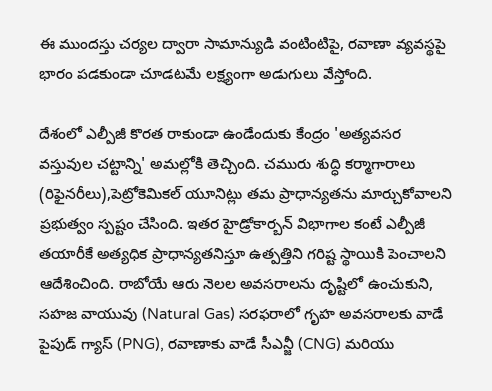ఈ ముందస్తు చర్యల ద్వారా సామాన్యుడి వంటింటిపై, రవాణా వ్యవస్థపై భారం పడకుండా చూడటమే లక్ష్యంగా అడుగులు వేస్తోంది.

దేశంలో ఎల్పీజీ కొరత రాకుండా ఉండేందుకు కేంద్రం 'అత్యవసర వస్తువుల చట్టాన్ని' అమల్లోకి తెచ్చింది. చమురు శుద్ధి కర్మాగారాలు (రిఫైనరీలు),పెట్రోకెమికల్ యూనిట్లు తమ ప్రాధాన్యతను మార్చుకోవాలని ప్రభుత్వం స్పష్టం చేసింది. ఇతర హైడ్రోకార్బన్ విభాగాల కంటే ఎల్పీజీ తయారీకే అత్యధిక ప్రాధాన్యతనిస్తూ ఉత్పత్తిని గరిష్ట స్థాయికి పెంచాలని ఆదేశించింది. రాబోయే ఆరు నెలల అవసరాలను దృష్టిలో ఉంచుకుని, సహజ వాయువు (Natural Gas) సరఫరాలో గృహ అవసరాలకు వాడే పైపుడ్ గ్యాస్ (PNG), రవాణాకు వాడే సీఎన్జీ (CNG) మరియు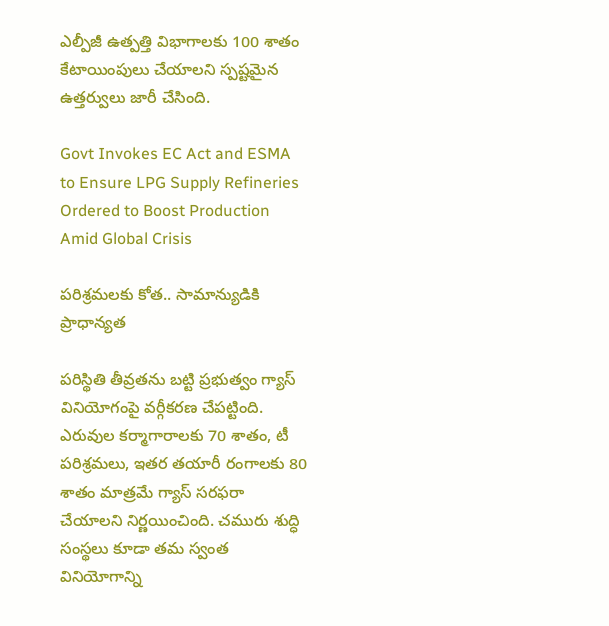ఎల్పీజీ ఉత్పత్తి విభాగాలకు 100 శాతం కేటాయింపులు చేయాలని స్పష్టమైన ఉత్తర్వులు జారీ చేసింది.

Govt Invokes EC Act and ESMA to Ensure LPG Supply Refineries Ordered to Boost Production Amid Global Crisis

పరిశ్రమలకు కోత.. సామాన్యుడికి ప్రాధాన్యత

పరిస్థితి తీవ్రతను బట్టి ప్రభుత్వం గ్యాస్ వినియోగంపై వర్గీకరణ చేపట్టింది. ఎరువుల కర్మాగారాలకు 70 శాతం, టీ పరిశ్రమలు, ఇతర తయారీ రంగాలకు 80 శాతం మాత్రమే గ్యాస్ సరఫరా చేయాలని నిర్ణయించింది. చమురు శుద్ధి సంస్థలు కూడా తమ స్వంత వినియోగాన్ని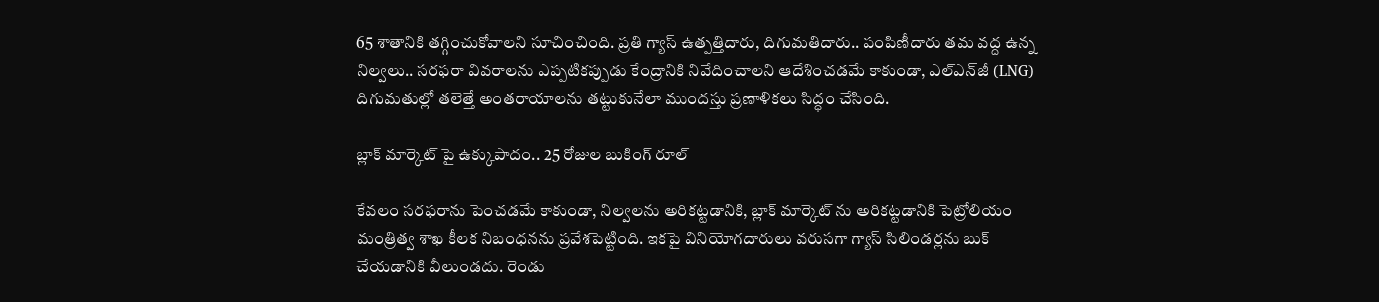65 శాతానికి తగ్గించుకోవాలని సూచించింది. ప్రతి గ్యాస్ ఉత్పత్తిదారు, దిగుమతిదారు.. పంపిణీదారు తమ వద్ద ఉన్న నిల్వలు.. సరఫరా వివరాలను ఎప్పటికప్పుడు కేంద్రానికి నివేదించాలని ఆదేశించడమే కాకుండా, ఎల్‌ఎన్‌జీ (LNG) దిగుమతుల్లో తలెత్తే అంతరాయాలను తట్టుకునేలా ముందస్తు ప్రణాళికలు సిద్ధం చేసింది.

బ్లాక్ మార్కెట్ పై ఉక్కుపాదం.. 25 రోజుల బుకింగ్ రూల్

కేవలం సరఫరాను పెంచడమే కాకుండా, నిల్వలను అరికట్టడానికి, బ్లాక్ మార్కెట్ ను అరికట్టడానికి పెట్రోలియం మంత్రిత్వ శాఖ కీలక నిబంధనను ప్రవేశపెట్టింది. ఇకపై వినియోగదారులు వరుసగా గ్యాస్ సిలిండర్లను బుక్ చేయడానికి వీలుండదు. రెండు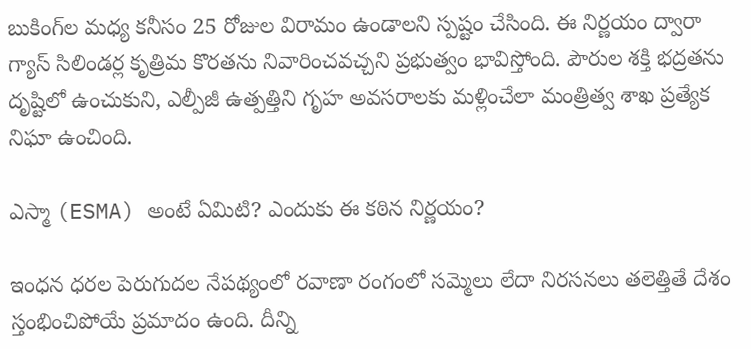బుకింగ్‌ల మధ్య కనీసం 25 రోజుల విరామం ఉండాలని స్పష్టం చేసింది. ఈ నిర్ణయం ద్వారా గ్యాస్ సిలిండర్ల కృత్రిమ కొరతను నివారించవచ్చని ప్రభుత్వం భావిస్తోంది. పౌరుల శక్తి భద్రతను దృష్టిలో ఉంచుకుని, ఎల్పీజీ ఉత్పత్తిని గృహ అవసరాలకు మళ్లించేలా మంత్రిత్వ శాఖ ప్రత్యేక నిఘా ఉంచింది.

ఎస్మా (ESMA) అంటే ఏమిటి? ఎందుకు ఈ కఠిన నిర్ణయం?

ఇంధన ధరల పెరుగుదల నేపథ్యంలో రవాణా రంగంలో సమ్మెలు లేదా నిరసనలు తలెత్తితే దేశం స్తంభించిపోయే ప్రమాదం ఉంది. దీన్ని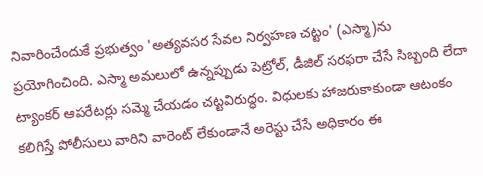నివారించేందుకే ప్రభుత్వం 'అత్యవసర సేవల నిర్వహణ చట్టం' (ఎస్మా)ను ప్రయోగించింది. ఎస్మా అమలులో ఉన్నప్పుడు పెట్రోల్, డీజిల్ సరఫరా చేసే సిబ్బంది లేదా ట్యాంకర్ ఆపరేటర్లు సమ్మె చేయడం చట్టవిరుద్ధం. విధులకు హాజరుకాకుండా ఆటంకం కలిగిస్తే పోలీసులు వారిని వారెంట్ లేకుండానే అరెస్టు చేసే అధికారం ఈ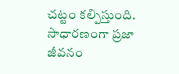చట్టం కల్పిస్తుంది. సాధారణంగా ప్రజా జీవనం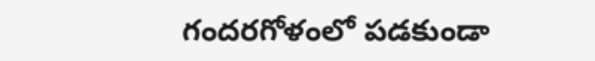గందరగోళంలో పడకుండా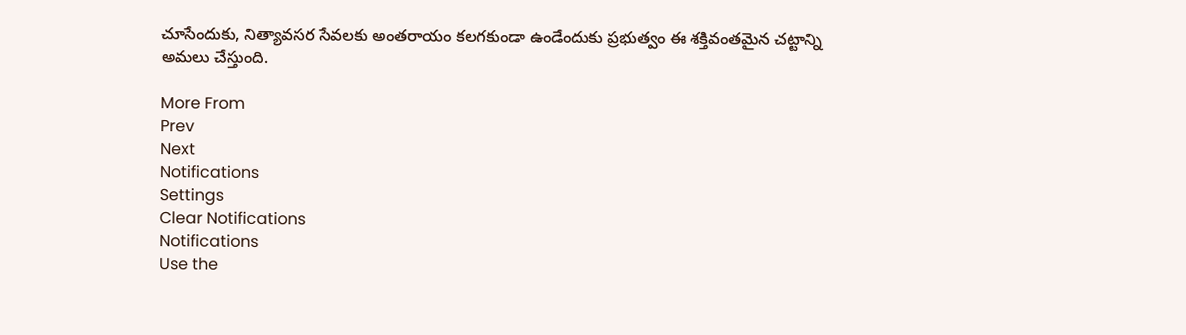చూసేందుకు, నిత్యావసర సేవలకు అంతరాయం కలగకుండా ఉండేందుకు ప్రభుత్వం ఈ శక్తివంతమైన చట్టాన్ని అమలు చేస్తుంది.

More From
Prev
Next
Notifications
Settings
Clear Notifications
Notifications
Use the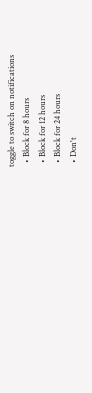toggle to switch on notifications
  • Block for 8 hours
  • Block for 12 hours
  • Block for 24 hours
  • Don't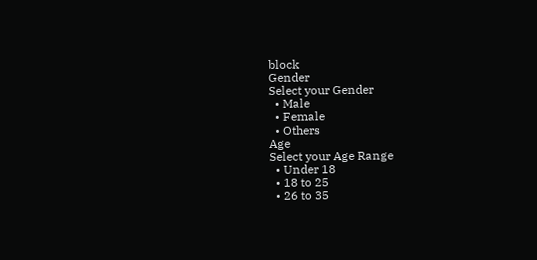block
Gender
Select your Gender
  • Male
  • Female
  • Others
Age
Select your Age Range
  • Under 18
  • 18 to 25
  • 26 to 35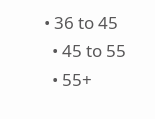• 36 to 45
  • 45 to 55
  • 55+